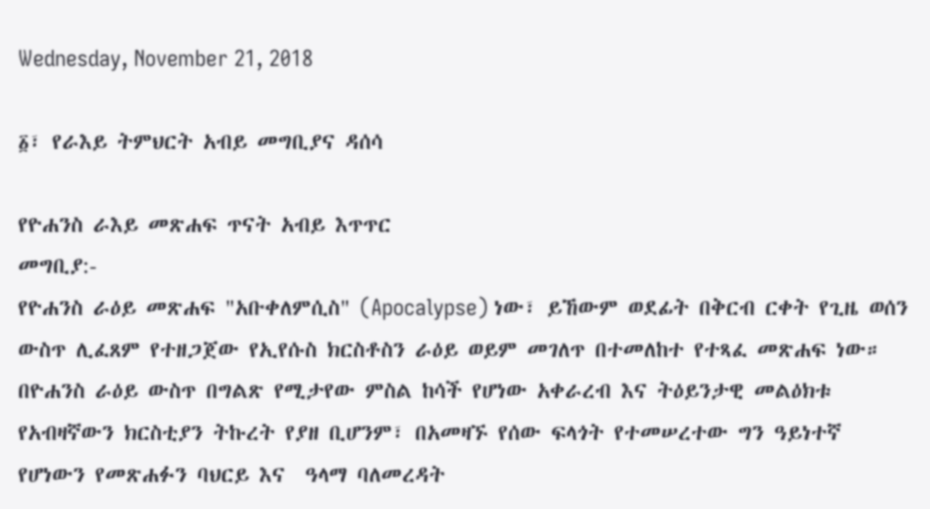Wednesday, November 21, 2018

፩፣ የራእይ ትምህርት አብይ መግቢያና ዳሰሳ

የዮሐንስ ራእይ መጽሐፍ ጥናት አብይ እጥጥር
መግቢያ:-
የዮሐንስ ራዕይ መጽሐፍ "አቡቀለምሲስ" (Apocalypse) ነው፣ ይኸውም ወደፊት በቅርብ ርቀት የጊዜ ወሰን ውስጥ ሊፈጸም የተዘጋጀው የኢየሱስ ክርስቶስን ራዕይ ወይም መገለጥ በተመለከተ የተጻፈ መጽሐፍ ነው።
በዮሐንስ ራዕይ ውስጥ በግልጽ የሚታየው ምስል ከሳች የሆነው አቀራረብ እና ትዕይንታዊ መልዕክቱ የአብዛኛውን ክርስቲያን ትኩረት የያዘ ቢሆንም፣ በአመዛኙ የሰው ፍላጎት የተመሠረተው ግን ዓይነተኛ የሆነውን የመጽሐፉን ባህርይ እና  ዓላማ ባለመረዳት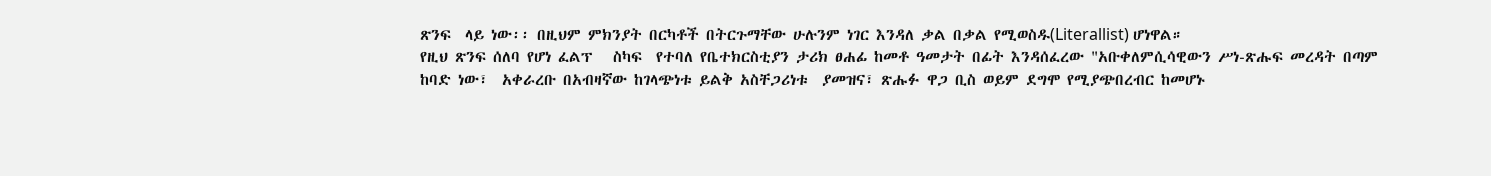ጽንፍ  ላይ ነው፡፡ በዚህም ምክንያት በርካቶች በትርጉማቸው ሁሉንም ነገር እንዳለ ቃል በቃል የሚወስዱ(Literallist) ሆነዋል።
የዚህ ጽንፍ ሰለባ የሆነ ፈልፕ   ስካፍ  የተባለ የቤተክርስቲያን ታሪክ ፀሐፊ ከመቶ ዓመታት በፊት እንዳሰፈረው "አቡቀለምሲሳዊውን ሥነ-ጽሑፍ መረዳት በጣም ከባድ ነው፣  አቀራረቡ በአብዛኛው ከገላጭነቱ ይልቅ አስቸጋሪነቱ  ያመዝና፣ ጽሑፉ ዋጋ ቢስ ወይም ደግሞ የሚያጭበረብር ከመሆኑ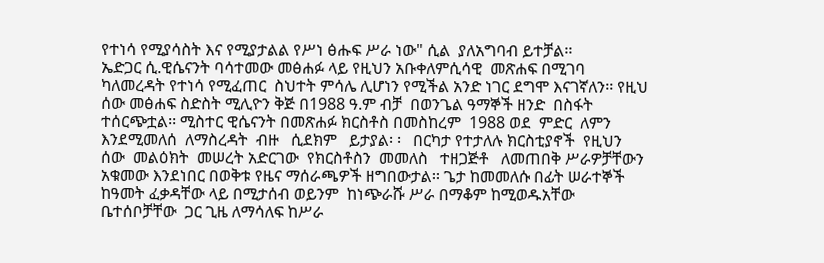የተነሳ የሚያሳስት እና የሚያታልል የሥነ ፅሑፍ ሥራ ነው" ሲል  ያለአግባብ ይተቻል፡፡
ኤድጋር ሲ.ዊሴናንት ባሳተመው መፅሐፉ ላይ የዚህን አቡቀለምሲሳዊ  መጽሐፍ በሚገባ  ካለመረዳት የተነሳ የሚፈጠር  ስህተት ምሳሌ ሊሆነን የሚችል አንድ ነገር ደግሞ እናገኛለን፡፡ የዚህ ሰው መፅሐፍ ስድስት ሚሊዮን ቅጅ በ1988 ዓ.ም ብቻ  በወንጌል ዓማኞች ዘንድ  በስፋት ተሰርጭቷል፡፡ ሚስተር ዊሴናንት በመጽሐፉ ክርስቶስ በመስከረም  1988 ወደ  ምድር  ለምን  እንደሚመለሰ  ለማስረዳት  ብዙ   ሲደክም   ይታያል፡ ፡   በርካታ የተታለሉ ክርስቲያኖች  የዚህን  ሰው  መልዕክት  መሠረት አድርገው  የክርስቶስን  መመለስ   ተዘጋጅቶ   ለመጠበቅ ሥራዎቻቸውን አቁመው እንደነበር በወቅቱ የዜና ማሰራጫዎች ዘግበውታል፡፡ ጌታ ከመመለሱ በፊት ሠራተኞች ከዓመት ፈቃዳቸው ላይ በሚታሰብ ወይንም  ከነጭራሹ ሥራ በማቆም ከሚወዱአቸው ቤተሰቦቻቸው  ጋር ጊዜ ለማሳለፍ ከሥራ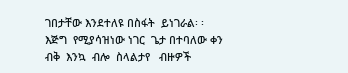ገበታቸው እንደተለዩ በስፋት  ይነገራል፡ ፡  እጅግ  የሚያሳዝነው ነገር  ጌታ በተባለው ቀን  ብቅ  እንኳ  ብሎ  ስላልታየ   ብዙዎች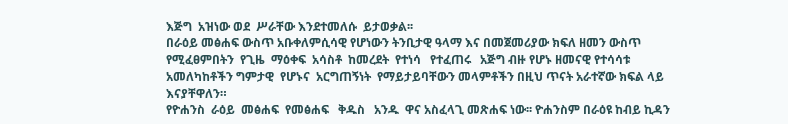እጅግ  አዝነው ወደ  ሥራቸው እንደተመለሱ  ይታወቃል፡፡
በራዕይ መፅሐፍ ውስጥ አቡቀለምሲሳዊ የሆነውን ትንቢታዊ ዓላማ እና በመጀመሪያው ክፍለ ዘመን ውስጥ  የሚፈፀምበትን  የጊዜ  ማዕቀፍ  አሳስቶ  ከመረደት  የተነሳ   የተፈጠሩ   አጅግ ብዙ የሆኑ ዘመናዊ የተሳሳቱ አመለካከቶችን ግምታዊ  የሆኑና  አርግጠኝነት  የማይታይባቸውን መላምቶችን በዚህ ጥናት አራተኛው ክፍል ላይ እናያቸዋለን።
የዮሐንስ  ራዕይ  መፅሐፍ  የመፅሐፍ   ቅዱስ   አንዱ  ዋና አስፈላጊ መጽሐፍ ነው፡፡ ዮሐንስም በራዕዩ ከብይ ኪዳን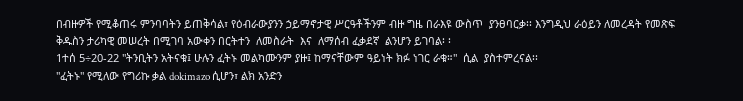በብዙዎች የሚቆጠሩ ምንባባትን ይጠቅሳል፣ የዕብራውያንን ኃይማኖታዊ ሥርዓቶችንም ብዙ ግዜ በራእዩ ውስጥ  ያንፀባርቃ፡፡ እንግዲህ ራዕይን ለመረዳት የመጽፍ ቅዱስን ታሪካዊ መሠረት በሚገባ አውቀን በርትተን  ለመስራት  እና  ለማሰብ ፈቃደኛ  ልንሆን ይገባል፡ ፡
1ተሰ 5÷20-22 "ትንቢትን አትናቁ፤ ሁሉን ፈትኑ መልካሙንም ያዙ፤ ከማናቸውም ዓይነት ክፉ ነገር ራቁ።"  ሲል  ያስተምረናል፡፡
"ፈትኑ" የሚለው የግሪኩ ቃል dokimazo ሲሆን፣ ልክ አንድን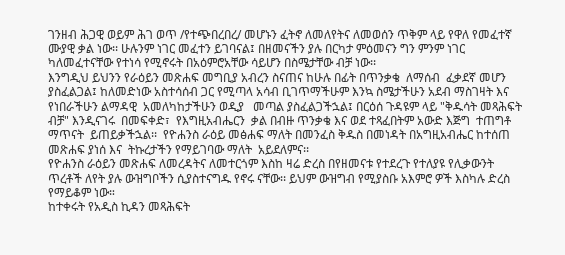ገንዘብ ሕጋዊ ወይም ሕገ ወጥ /የተጭበረበረ/ መሆኑን ፈትኖ ለመለየትና ለመወሰን ጥቅም ላይ የዋለ የመፈተኛ ሙያዊ ቃል ነው፡፡ ሁሉንም ነገር መፈተን ይገባናል፤ በዘመናችን ያሉ በርካታ ምዕመናን ግን ምንም ነገር ካለመፈተናቸው የተነሳ የሚኖሩት በአዕምሮአቸው ሳይሆን በስሜታቸው ብቻ ነው፡፡
እንግዲህ ይህንን የራዕይን መጽሐፍ መግቢያ አብረን ስናጠና ከሁሉ በፊት በጥንቃቄ  ለማሰብ  ፈቃደኛ መሆን ያስፈልጋል፤ ከለመድነው አስተሳሰብ ጋር የሚጣላ አሳብ ቢገጥማችሁም እንኳ ስሜታችሁን አደብ ማስገዛት እና የነበራችሁን ልማዳዊ  አመለካከታችሁን ወዲያ   መጣል ያስፈልጋችኋል፤ በርዕሰ ጉዳዩም ላይ "ቅዱሳት መጻሕፍት ብቻ" እንዲናገሩ  በመፍቀድ፣  የእግዚአብሔርን  ቃል በብዙ ጥንቃቄ እና ወደ ተጻፈበትም አውድ እጅግ  ተጠግቶ ማጥናት  ይጠይቃችኋል፡፡  የዮሐንስ ራዕይ መፅሐፍ ማለት በመንፈስ ቅዱስ በመነዳት በአግዚአብሔር ከተሰጠ መጽሐፍ ያነሰ እና  ትኩረታችን የማይገባው ማለት  አይደለምና፡፡
የዮሐንስ ራዕይን መጽሐፍ ለመረዳትና ለመተርጎም እስከ ዛሬ ድረስ በየዘመናቱ የተደረጉ የተለያዩ የሊቃውንት ጥረቶች ለየት ያሉ ውዝግቦችን ሲያስተናግዱ የኖሩ ናቸው፡፡ ይህም ውዝግብ የሚያስቡ አእምሮ ዎች እስካሉ ድረስ የማይቆም ነው።
ከተቀሩት የአዲስ ኪዳን መጻሕፍት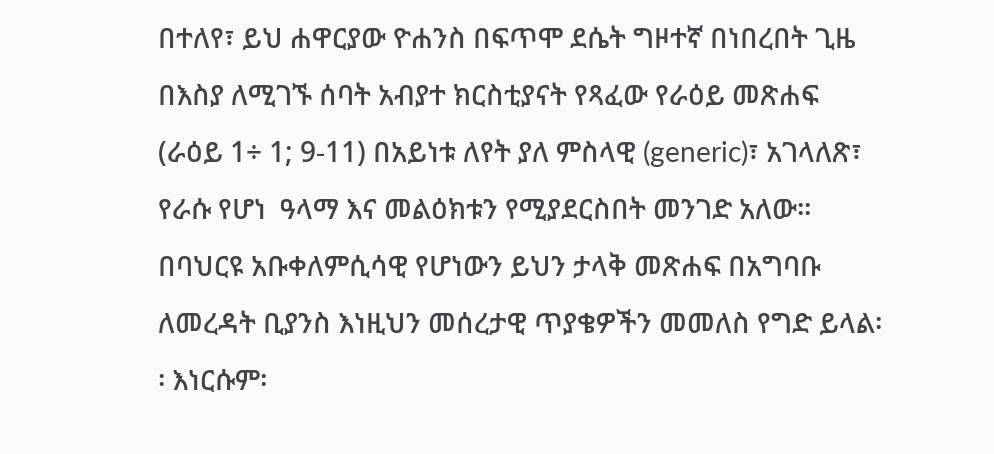በተለየ፣ ይህ ሐዋርያው ዮሐንስ በፍጥሞ ደሴት ግዞተኛ በነበረበት ጊዜ በእስያ ለሚገኙ ሰባት አብያተ ክርስቲያናት የጻፈው የራዕይ መጽሐፍ (ራዕይ 1÷ 1; 9-11) በአይነቱ ለየት ያለ ምስላዊ (generic)፣ አገላለጽ፣ የራሱ የሆነ  ዓላማ እና መልዕክቱን የሚያደርስበት መንገድ አለው፡፡ በባህርዩ አቡቀለምሲሳዊ የሆነውን ይህን ታላቅ መጽሐፍ በአግባቡ ለመረዳት ቢያንስ እነዚህን መሰረታዊ ጥያቄዎችን መመለስ የግድ ይላል፡፡ እነርሱም፡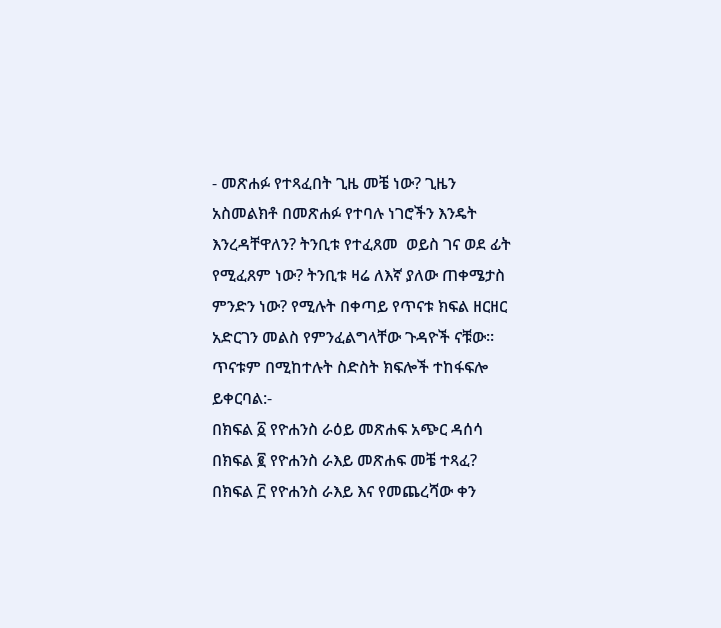- መጽሐፉ የተጻፈበት ጊዜ መቼ ነው? ጊዜን አስመልክቶ በመጽሐፉ የተባሉ ነገሮችን እንዴት እንረዳቸዋለን? ትንቢቱ የተፈጸመ  ወይስ ገና ወደ ፊት የሚፈጸም ነው? ትንቢቱ ዛሬ ለእኛ ያለው ጠቀሜታስ ምንድን ነው? የሚሉት በቀጣይ የጥናቱ ክፍል ዘርዘር አድርገን መልስ የምንፈልግላቸው ጉዳዮች ናቹው።
ጥናቱም በሚከተሉት ስድስት ክፍሎች ተከፋፍሎ ይቀርባል:-
በክፍል ፩ የዮሐንስ ራዕይ መጽሐፍ አጭር ዳሰሳ
በክፍል ፪ የዮሐንስ ራእይ መጽሐፍ መቼ ተጻፈ?
በክፍል ፫ የዮሐንስ ራእይ እና የመጨረሻው ቀን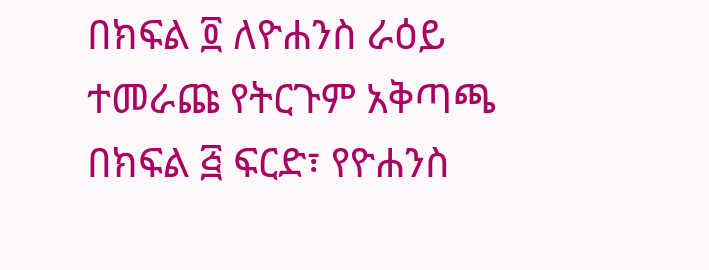በክፍል ፬ ለዮሐንስ ራዕይ ተመራጩ የትርጉም አቅጣጫ
በክፍል ፭ ፍርድ፣ የዮሐንስ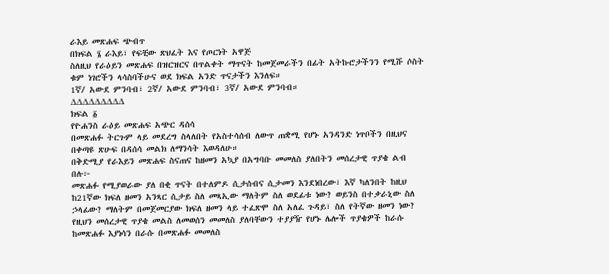ራእይ መጽሐፍ ጭብጥ
በክፍል ፮ ራእይ፣ የፍቺው ጽህፈት እና የጦርነት አዋጅ
ስለዚህ የራዕይን መጽሐፍ በዝርዝርና በጥልቀት ማጥናት ከመጀመራችን በፊት አትኩሮታችንን የሚሹ ሶስት ቁም ነገሮችን ላሳስባችሁና ወደ ክፍል አንድ ጥናታችን እንለፍ።
1ኛ/ አውደ ምንባብ፣ 2ኛ/ አውደ ምንባብ፣ 3ኛ/ አውደ ምንባብ።
∆∆∆∆∆∆∆∆∆
ክፍል ፩
የዮሐንስ ራዕይ መጽሐፍ አጭር ዳሰሳ
በመጽሐፉ ትርጉም ላይ መደረግ ስላለበት የአስተሳሰብ ለውጥ ጠቋሚ የሆኑ አንዳንድ ነጥቦችን በዚህና በቀጣዩ ጽሁፍ በዳሰሳ መልክ ለማንሳት እወዳለሁ።
በቅድሚያ የራእይን መጽሐፍ ስናጠና ከዘመን አኳያ በአግባቡ መመለስ ያለበትን መሰረታዊ ጥያቄ ልብ በሉ፦
መጽሐፉ የሚያወራው ያለ በቂ ጥናት በተለምዶ ሲታሰብና ሲታመን እንደነበረው፣ እኛ ካለንበት ከዚህ ከ21ኛው ክፍለ ዘመን አንጻር ሲታይ ስለ መጻኢው ማለትም ስለ ወደፊቱ ነው? ወይንስ በተቃራኒው ስለ ኃላፊው? ማለትም በመጀመርያው ክፍለ ዘመን ላይ ተፈጽሞ ስለ አለፈ ጉዳይ፣ ስለ የትኛው ዘመን ነው?
የዚህን መሰረታዊ ጥያቄ መልስ ለመወሰን መመለስ ያለባቸውን ተያያዥ የሆኑ ሌሎች ጥያቄዎች ከራሱ ከመጽሐፉ እያነሳን በራሱ በመጽሐፉ መመለስ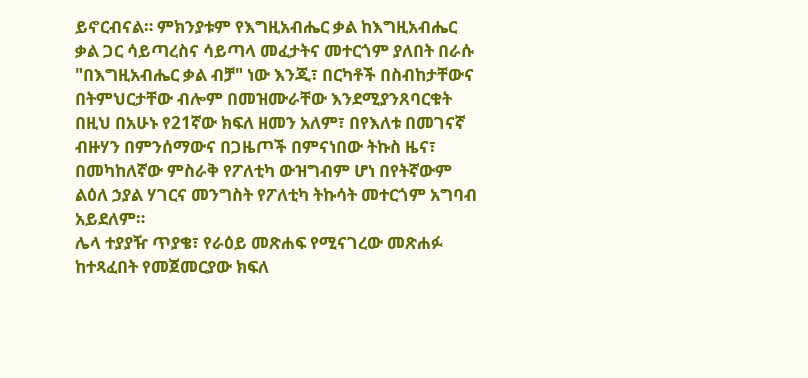ይኖርብናል። ምክንያቱም የእግዚአብሔር ቃል ከእግዚአብሔር ቃል ጋር ሳይጣረስና ሳይጣላ መፈታትና መተርጎም ያለበት በራሱ "በእግዚአብሔር ቃል ብቻ" ነው እንጂ፣ በርካቶች በስብከታቸውና በትምህርታቸው ብሎም በመዝሙራቸው እንደሚያንጸባርቁት በዚህ በአሁኑ የ21ኛው ክፍለ ዘመን አለም፣ በየእለቱ በመገናኛ ብዙሃን በምንሰማውና በጋዜጦች በምናነበው ትኩስ ዜና፣ በመካከለኛው ምስራቅ የፖለቲካ ውዝግብም ሆነ በየትኛውም ልዕለ ኃያል ሃገርና መንግስት የፖለቲካ ትኩሳት መተርጎም አግባብ አይደለም።
ሌላ ተያያዥ ጥያቄ፣ የራዕይ መጽሐፍ የሚናገረው መጽሐፉ ከተጻፈበት የመጀመርያው ክፍለ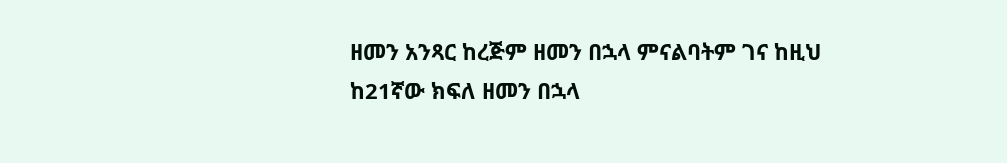ዘመን አንጻር ከረጅም ዘመን በኋላ ምናልባትም ገና ከዚህ ከ21ኛው ክፍለ ዘመን በኋላ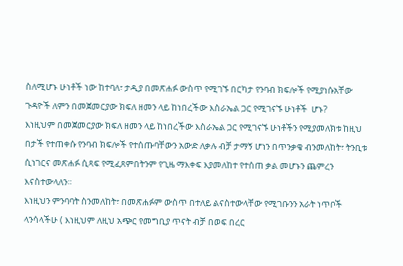ስለሚሆኑ ሁነቶች ነው ከተባለ፣ ታዲያ በመጽሐፉ ውስጥ የሚገኙ በርካታ የንባብ ክፍሎች የሚያነሱአቸው ጉዳዮች ለምን በመጀመርያው ክፍለ ዘመን ላይ ከነበረችው እስራኤል ጋር የሚገናኙ ሁነቶች  ሆኑ?
እነዚህም በመጀመርያው ክፍለ ዘመን ላይ ከነበረችው እስራኤል ጋር የሚገናኙ ሁነቶችን የሚያመለክቱ ከዚህ በታች የተጠቀሱ የንባብ ክፍሎች የተሰጡባቸውን አውድ ለቃሉ ብቻ ታማኝ ሆነን በጥንቃቄ ብንመለከት፣ ትንቢቱ ሲነገርና መጽሐፉ ሲጻፍ የሚፈጸምበትንም የጊዜ ማእቀፍ እያመለከተ የተሰጠ ቃል መሆኑን ጨምረን እናስተውላለን።
እነዚህን ምንባባት ስንመለከት፣ በመጽሐፉም ውስጥ በተለይ ልናስተውላቸው የሚገቡንን አራት ነጥቦች ላንሳላችሁ ( እነዚህም ለዚህ አጭር የመግቢያ ጥናት ብቻ በወፍ በረር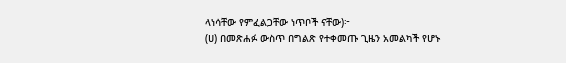ላነሳቸው የምፈልጋቸው ነጥቦች ናቸው)፦
(ሀ) በመጽሐፉ ውስጥ በግልጽ የተቀመጡ ጊዜን አመልካች የሆኑ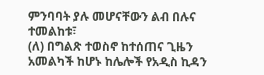ምንባባት ያሉ መሆናቸውን ልብ በሉና ተመልከቱ፣
(ለ) በግልጽ ተወስኖ ከተሰጠና ጊዜን አመልካች ከሆኑ ከሌሎች የአዲስ ኪዳን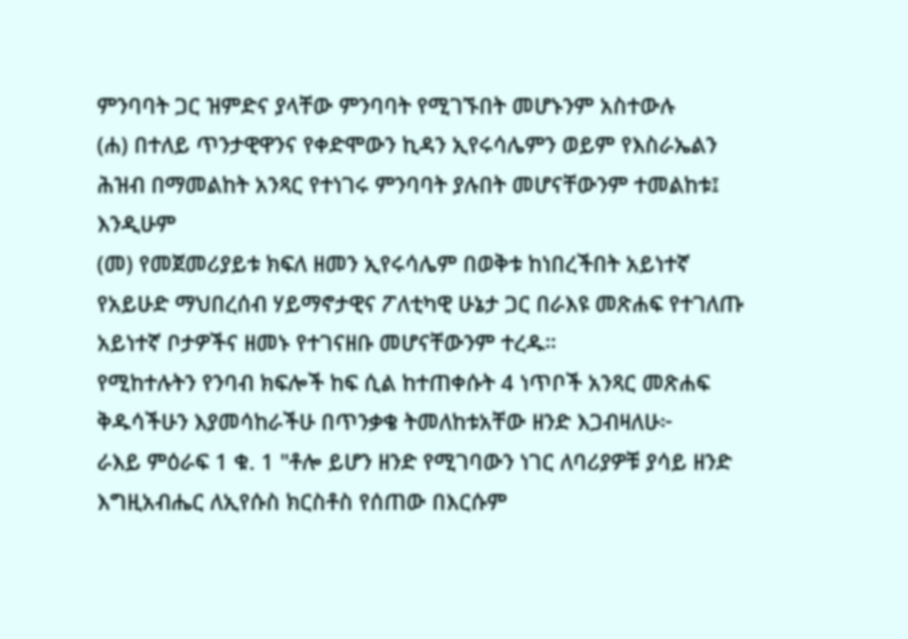ምንባባት ጋር ዝምድና ያላቸው ምንባባት የሚገኙበት መሆኑንም አስተውሉ
(ሐ) በተለይ ጥንታዊዋንና የቀድሞውን ኪዳን ኢየሩሳሌምን ወይም የእስራኤልን ሕዝብ በማመልከት አንጻር የተነገሩ ምንባባት ያሉበት መሆናቸውንም ተመልከቱ፤ እንዲሁም
(መ) የመጀመሪያይቱ ክፍለ ዘመን ኢየሩሳሌም በወቅቱ ከነበረችበት አይነተኛ የአይሁድ ማህበረሰብ ሃይማኖታዊና ፖለቲካዊ ሁኔታ ጋር በራእዩ መጽሐፍ የተገለጡ አይነተኛ ቦታዎችና ዘመኑ የተገናዘቡ መሆናቸውንም ተረዱ።
የሚከተሉትን የንባብ ክፍሎች ከፍ ሲል ከተጠቀሱት 4 ነጥቦች አንጻር መጽሐፍ ቅዱሳችሁን እያመሳከራችሁ በጥንቃቄ ትመለከቱአቸው ዘንድ እጋብዛለሁ፦
ራእይ ምዕራፍ 1 ቁ. 1 "ቶሎ ይሆን ዘንድ የሚገባውን ነገር ለባሪያዎቹ ያሳይ ዘንድ እግዚአብሔር ለኢየሱስ ክርስቶስ የሰጠው በእርሱም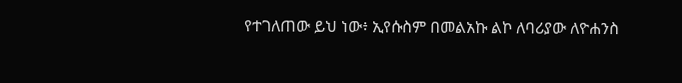የተገለጠው ይህ ነው፥ ኢየሱስም በመልአኩ ልኮ ለባሪያው ለዮሐንስ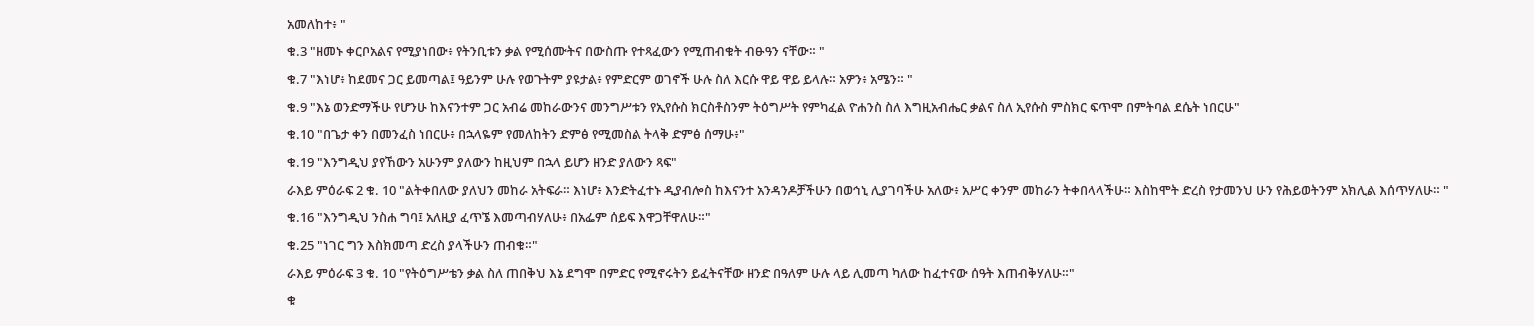አመለከተ፥ "
ቁ.3 "ዘመኑ ቀርቦአልና የሚያነበው፥ የትንቢቱን ቃል የሚሰሙትና በውስጡ የተጻፈውን የሚጠብቁት ብፁዓን ናቸው። "
ቁ.7 "እነሆ፥ ከደመና ጋር ይመጣል፤ ዓይንም ሁሉ የወጉትም ያዩታል፥ የምድርም ወገኖች ሁሉ ስለ እርሱ ዋይ ዋይ ይላሉ። አዎን፥ አሜን። "
ቁ.9 "እኔ ወንድማችሁ የሆንሁ ከእናንተም ጋር አብሬ መከራውንና መንግሥቱን የኢየሱስ ክርስቶስንም ትዕግሥት የምካፈል ዮሐንስ ስለ እግዚአብሔር ቃልና ስለ ኢየሱስ ምስክር ፍጥሞ በምትባል ደሴት ነበርሁ"
ቁ.10 "በጌታ ቀን በመንፈስ ነበርሁ፥ በኋላዬም የመለከትን ድምፅ የሚመስል ትላቅ ድምፅ ሰማሁ፥"
ቁ.19 "እንግዲህ ያየኸውን አሁንም ያለውን ከዚህም በኋላ ይሆን ዘንድ ያለውን ጻፍ"
ራእይ ምዕራፍ 2 ቁ. 10 "ልትቀበለው ያለህን መከራ አትፍራ። እነሆ፥ እንድትፈተኑ ዲያብሎስ ከእናንተ አንዳንዶቻችሁን በወኅኒ ሊያገባችሁ አለው፥ አሥር ቀንም መከራን ትቀበላላችሁ። እስከሞት ድረስ የታመንህ ሁን የሕይወትንም አክሊል እሰጥሃለሁ። "
ቁ.16 "እንግዲህ ንስሐ ግባ፤ አለዚያ ፈጥኜ እመጣብሃለሁ፥ በአፌም ሰይፍ እዋጋቸዋለሁ።"
ቁ.25 "ነገር ግን እስክመጣ ድረስ ያላችሁን ጠብቁ።"
ራእይ ምዕራፍ 3 ቁ. 10 "የትዕግሥቴን ቃል ስለ ጠበቅህ እኔ ደግሞ በምድር የሚኖሩትን ይፈትናቸው ዘንድ በዓለም ሁሉ ላይ ሊመጣ ካለው ከፈተናው ሰዓት እጠብቅሃለሁ።"
ቁ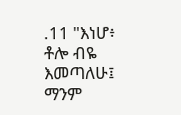.11 "እነሆ፥ ቶሎ ብዬ እመጣለሁ፤ ማንም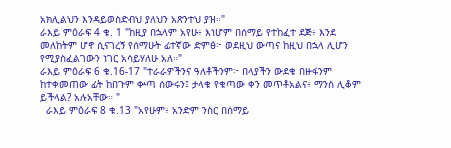አክሊልህን እንዳይወስድብህ ያለህን አጽንተህ ያዝ።"
ራእይ ምዕራፍ 4 ቁ. 1 "ከዚያ በኋላም አየሁ፥ እነሆም በሰማይ የተከፈተ ደጅ፥ እንደ መለከትም ሆኖ ሲናገረኝ የሰማሁት ፊተኛው ድምፅ፦ ወደዚህ ውጣና ከዚህ በኋላ ሊሆን የሚያስፈልገውን ነገር አሳይሃለሁ አለ።"
ራእይ ምዕራፍ 6 ቁ.16-17 "ተራራዎችንና ዓለቶችንም፦ በላያችን ውደቁ በዙፋንም ከተቀመጠው ፊት ከበጉም ቍጣ ሰውሩን፤ ታላቁ የቁጣው ቀን መጥቶአልና፥ ማንስ ሊቆም ይችላል? አሉአቸው። "
  ራእይ ምዕራፍ 8 ቁ.13 "አየሁም፥ አንድም ንስር በሰማይ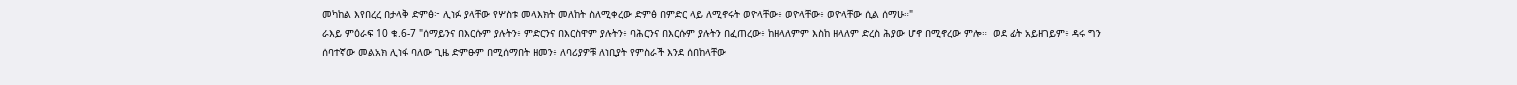መካከል እየበረረ በታላቅ ድምፅ፦ ሊነፉ ያላቸው የሦስቱ መላእክት መለከት ስለሚቀረው ድምፅ በምድር ላይ ለሚኖሩት ወዮላቸው፥ ወዮላቸው፥ ወዮላቸው ሲል ሰማሁ።"
ራእይ ምዕራፍ 10 ቁ.6-7 "ሰማይንና በእርሱም ያሉትን፥ ምድርንና በእርስዋም ያሉትን፥ ባሕርንና በእርሱም ያሉትን በፈጠረው፥ ከዘላለምም እስከ ዘላለም ድረስ ሕያው ሆኖ በሚኖረው ምሎ።  ወደ ፊት አይዘገይም፥ ዳሩ ግን ሰባተኛው መልአክ ሊነፋ ባለው ጊዜ ድምፁም በሚሰማበት ዘመን፥ ለባሪያዎቹ ለነቢያት የምስራች እንደ ሰበከላቸው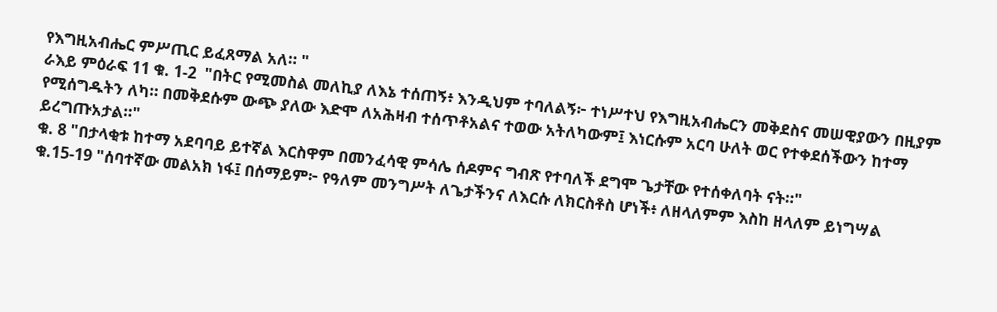የእግዚአብሔር ምሥጢር ይፈጸማል አለ። "
ራእይ ምዕራፍ 11 ቁ. 1-2  "በትር የሚመስል መለኪያ ለእኔ ተሰጠኝ፥ እንዲህም ተባለልኝ፦ ተነሥተህ የእግዚአብሔርን መቅደስና መሠዊያውን በዚያም የሚሰግዱትን ለካ። በመቅደሱም ውጭ ያለው እድሞ ለአሕዛብ ተሰጥቶአልና ተወው አትለካውም፤ እነርሱም አርባ ሁለት ወር የተቀደሰችውን ከተማ ይረግጡአታል።"
ቁ. 8 "በታላቂቱ ከተማ አደባባይ ይተኛል እርስዋም በመንፈሳዊ ምሳሌ ሰዶምና ግብጽ የተባለች ደግሞ ጌታቸው የተሰቀለባት ናት።"
ቁ.15-19 "ሰባተኛው መልአክ ነፋ፤ በሰማይም፦ የዓለም መንግሥት ለጌታችንና ለእርሱ ለክርስቶስ ሆነች፥ ለዘላለምም እስከ ዘላለም ይነግሣል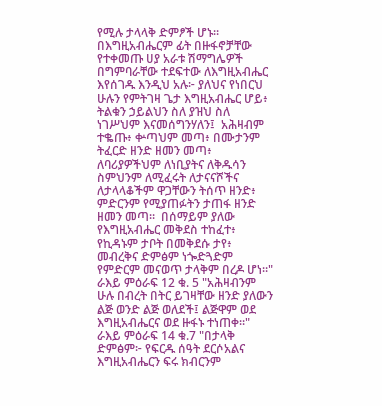የሚሉ ታላላቅ ድምፆች ሆኑ። በእግዚአብሔርም ፊት በዙፋኖቻቸው የተቀመጡ ሀያ አራቱ ሽማግሌዎች በግምባራቸው ተደፍተው ለእግዚአብሔር እየሰገዱ እንዲህ አሉ፦ ያለህና የነበርህ ሁሉን የምትገዛ ጌታ እግዚአብሔር ሆይ፥ ትልቁን ኃይልህን ስለ ያዝህ ስለ ነገሥህም እናመሰግንሃለን፤  አሕዛብም ተቈጡ፥ ቍጣህም መጣ፥ በሙታንም ትፈርድ ዘንድ ዘመን መጣ፥ ለባሪያዎችህም ለነቢያትና ለቅዱሳን ስምህንም ለሚፈሩት ለታናናሾችና ለታላላቆችም ዋጋቸውን ትሰጥ ዘንድ፥ ምድርንም የሚያጠፉትን ታጠፋ ዘንድ ዘመን መጣ።  በሰማይም ያለው የእግዚአብሔር መቅደስ ተከፈተ፥ የኪዳኑም ታቦት በመቅደሱ ታየ፥ መብረቅና ድምፅም ነጐድጓድም የምድርም መናወጥ ታላቅም በረዶ ሆነ።"
ራእይ ምዕራፍ 12 ቁ. 5 "አሕዛብንም ሁሉ በብረት በትር ይገዛቸው ዘንድ ያለውን ልጅ ወንድ ልጅ ወለደች፤ ልጅዋም ወደ እግዚአብሔርና ወደ ዙፋኑ ተነጠቀ።"
ራእይ ምዕራፍ 14 ቁ.7 "በታላቅ ድምፅም፦ የፍርዱ ሰዓት ደርሶአልና እግዚአብሔርን ፍሩ ክብርንም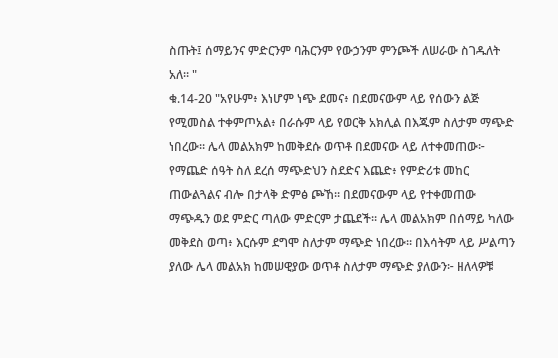ስጡት፤ ሰማይንና ምድርንም ባሕርንም የውኃንም ምንጮች ለሠራው ስገዱለት አለ። "
ቁ.14-20 "አየሁም፥ እነሆም ነጭ ደመና፥ በደመናውም ላይ የሰውን ልጅ የሚመስል ተቀምጦአል፥ በራሱም ላይ የወርቅ አክሊል በእጁም ስለታም ማጭድ ነበረው። ሌላ መልአክም ከመቅደሱ ወጥቶ በደመናው ላይ ለተቀመጠው፦ የማጨድ ሰዓት ስለ ደረሰ ማጭድህን ስደድና እጨድ፥ የምድሪቱ መከር ጠውልጓልና ብሎ በታላቅ ድምፅ ጮኸ። በደመናውም ላይ የተቀመጠው ማጭዱን ወደ ምድር ጣለው ምድርም ታጨደች። ሌላ መልአክም በሰማይ ካለው መቅደስ ወጣ፥ እርሱም ደግሞ ስለታም ማጭድ ነበረው። በእሳትም ላይ ሥልጣን ያለው ሌላ መልአክ ከመሠዊያው ወጥቶ ስለታም ማጭድ ያለውን፦ ዘለላዎቹ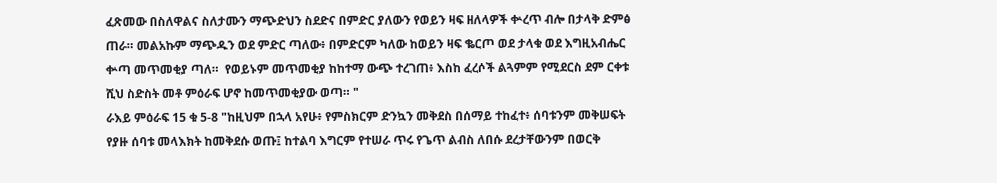ፈጽመው በስለዋልና ስለታሙን ማጭድህን ስደድና በምድር ያለውን የወይን ዛፍ ዘለላዎች ቍረጥ ብሎ በታላቅ ድምፅ ጠራ። መልአኩም ማጭዱን ወደ ምድር ጣለው፥ በምድርም ካለው ከወይን ዛፍ ቈርጦ ወደ ታላቁ ወደ እግዚአብሔር ቍጣ መጥመቂያ ጣለ።  የወይኑም መጥመቂያ ከከተማ ውጭ ተረገጠ፥ እስከ ፈረሶች ልጓምም የሚደርስ ደም ርቀቱ ሺህ ስድስት መቶ ምዕራፍ ሆኖ ከመጥመቂያው ወጣ። "
ራእይ ምዕራፍ 15 ቁ 5-8 "ከዚህም በኋላ አየሁ፥ የምስክርም ድንኳን መቅደስ በሰማይ ተከፈተ፥ ሰባቱንም መቅሠፍት የያዙ ሰባቱ መላእክት ከመቅደሱ ወጡ፤ ከተልባ እግርም የተሠራ ጥሩ የጌጥ ልብስ ለበሱ ደረታቸውንም በወርቅ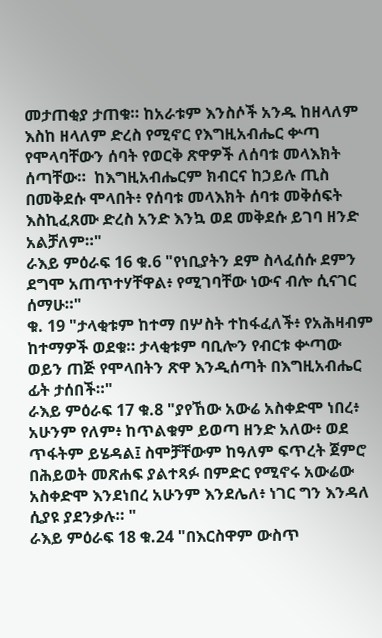መታጠቂያ ታጠቁ። ከአራቱም እንስሶች አንዱ ከዘላለም እስከ ዘላለም ድረስ የሚኖር የእግዚአብሔር ቍጣ የሞላባቸውን ሰባት የወርቅ ጽዋዎች ለሰባቱ መላእክት ሰጣቸው።  ከእግዚአብሔርም ክብርና ከኃይሉ ጢስ በመቅደሱ ሞላበት፥ የሰባቱ መላእክት ሰባቱ መቅሰፍት እስኪፈጸሙ ድረስ አንድ እንኳ ወደ መቅደሱ ይገባ ዘንድ አልቻለም።"
ራእይ ምዕራፍ 16 ቁ.6 "የነቢያትን ደም ስላፈሰሱ ደምን ደግሞ አጠጥተሃቸዋል፥ የሚገባቸው ነውና ብሎ ሲናገር ሰማሁ።"
ቁ. 19 "ታላቂቱም ከተማ በሦስት ተከፋፈለች፥ የአሕዛብም ከተማዎች ወደቁ። ታላቂቱም ባቢሎን የብርቱ ቍጣው ወይን ጠጅ የሞላበትን ጽዋ እንዲሰጣት በእግዚአብሔር ፊት ታሰበች።"
ራእይ ምዕራፍ 17 ቁ.8 "ያየኸው አውሬ አስቀድሞ ነበረ፥ አሁንም የለም፥ ከጥልቁም ይወጣ ዘንድ አለው፥ ወደ ጥፋትም ይሄዳል፤ ስሞቻቸውም ከዓለም ፍጥረት ጀምሮ በሕይወት መጽሐፍ ያልተጻፉ በምድር የሚኖሩ አውሬው አስቀድሞ እንደነበረ አሁንም እንደሌለ፥ ነገር ግን እንዳለ ሲያዩ ያደንቃሉ። "
ራእይ ምዕራፍ 18 ቁ.24 "በእርስዋም ውስጥ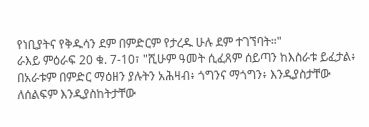የነቢያትና የቅዱሳን ደም በምድርም የታረዱ ሁሉ ደም ተገኘባት።"
ራእይ ምዕራፍ 20 ቁ. 7-10፣ "ሺሁም ዓመት ሲፈጸም ሰይጣን ከእስራቱ ይፈታል፥ በአራቱም በምድር ማዕዘን ያሉትን አሕዛብ፥ ጎግንና ማጎግን፥ እንዲያስታቸው ለሰልፍም እንዲያስከትታቸው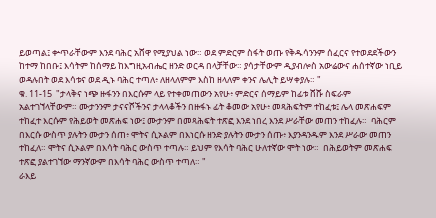ይወጣል፤ ቍጥራቸውም እንደ ባሕር አሸዋ የሚያህል ነው። ወደ ምድርም ስፋት ወጡ የቅዱሳንንም ሰፈርና የተወደደችውን ከተማ ከበቡ፤ እሳትም ከሰማይ ከእግዚአብሔር ዘንድ ወርዳ በላቻቸው። ያሳታቸውም ዲያብሎስ አውሬውና ሐሰተኛው ነቢይ ወዳሉበት ወደ እሳቱና ወደ ዲኑ ባሕር ተጣለ፥ ለዘላለምም እስከ ዘላለም ቀንና ሌሊት ይሣቀያሉ። "
ቁ. 11-15  "ታላቅና ነጭ ዙፋንን በእርሱም ላይ የተቀመጠውን አየሁ፥ ምድርና ሰማይም ከፊቱ ሸሹ ስፍራም አልተገኘላቸውም። ሙታንንም ታናናሾችንና ታላላቆችን በዙፋኑ ፊት ቆመው አየሁ፥ መጻሕፍትም ተከፈቱ፤ ሌላ መጽሐፍም ተከፈተ እርሱም የሕይወት መጽሐፍ ነው፤ ሙታንም በመጻሕፍት ተጽፎ እንደ ነበረ እንደ ሥራቸው መጠን ተከፈሉ።  ባሕርም በእርሱ ውስጥ ያሉትን ሙታን ሰጠ፥ ሞትና ሲኦልም በእነርሱ ዘንድ ያሉትን ሙታን ሰጡ፥ እያንዳንዱም እንደ ሥራው መጠን ተከፈለ። ሞትና ሲኦልም በእሳት ባሕር ውስጥ ተጣሉ። ይህም የእሳት ባሕር ሁለተኛው ሞት ነው።  በሕይወትም መጽሐፍ ተጽፎ ያልተገኘው ማንኛውም በእሳት ባሕር ውስጥ ተጣለ። "
ራእይ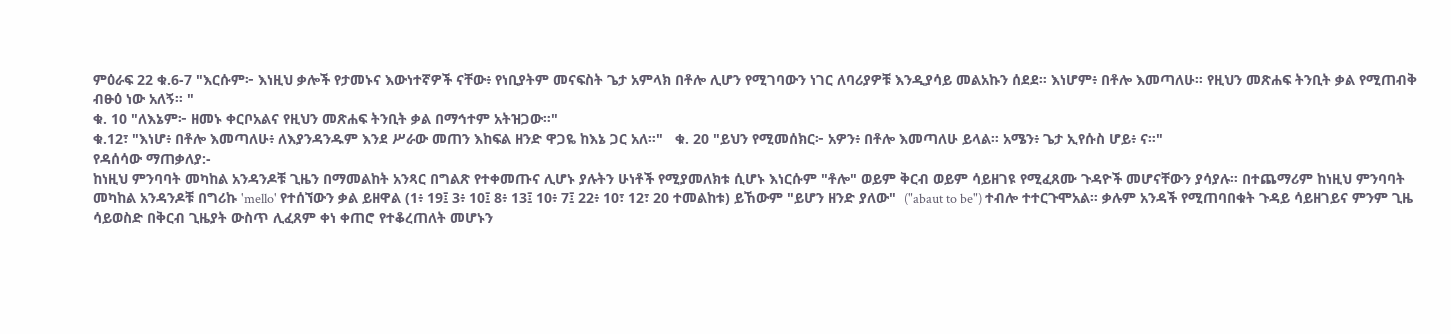ምዕራፍ 22 ቁ.6-7 "እርሱም፦ እነዚህ ቃሎች የታመኑና እውነተኛዎች ናቸው፥ የነቢያትም መናፍስት ጌታ አምላክ በቶሎ ሊሆን የሚገባውን ነገር ለባሪያዎቹ እንዲያሳይ መልአኩን ሰደደ። እነሆም፥ በቶሎ እመጣለሁ። የዚህን መጽሐፍ ትንቢት ቃል የሚጠብቅ ብፁዕ ነው አለኝ። "
ቁ. 10 "ለእኔም፦ ዘመኑ ቀርቦአልና የዚህን መጽሐፍ ትንቢት ቃል በማኅተም አትዝጋው።"
ቁ.12፣ "እነሆ፥ በቶሎ እመጣለሁ፥ ለእያንዳንዱም እንደ ሥራው መጠን እከፍል ዘንድ ዋጋዬ ከእኔ ጋር አለ።"   ቁ. 20 "ይህን የሚመሰክር፦ አዎን፥ በቶሎ እመጣለሁ ይላል። አሜን፥ ጌታ ኢየሱስ ሆይ፥ ና።"
የዳሰሳው ማጠቃለያ:-
ከነዚህ ምንባባት መካከል አንዳንዶቹ ጊዜን በማመልከት አንጻር በግልጽ የተቀመጡና ሊሆኑ ያሉትን ሁነቶች የሚያመለክቱ ሲሆኑ እነርሱም "ቶሎ" ወይም ቅርብ ወይም ሳይዘገዩ የሚፈጸሙ ጉዳዮች መሆናቸውን ያሳያሉ። በተጨማሪም ከነዚህ ምንባባት መካከል አንዳንዶቹ በግሪኩ 'mello' የተሰኘውን ቃል ይዘዋል (1፥ 19፤ 3፥ 10፤ 8፥ 13፤ 10፥ 7፤ 22፥ 10፣ 12፣ 20 ተመልከቱ) ይኸውም "ይሆን ዘንድ ያለው"  ("abaut to be") ተብሎ ተተርጉሞአል። ቃሉም አንዳች የሚጠባበቁት ጉዳይ ሳይዘገይና ምንም ጊዜ ሳይወስድ በቅርብ ጊዜያት ውስጥ ሊፈጸም ቀነ ቀጠሮ የተቆረጠለት መሆኑን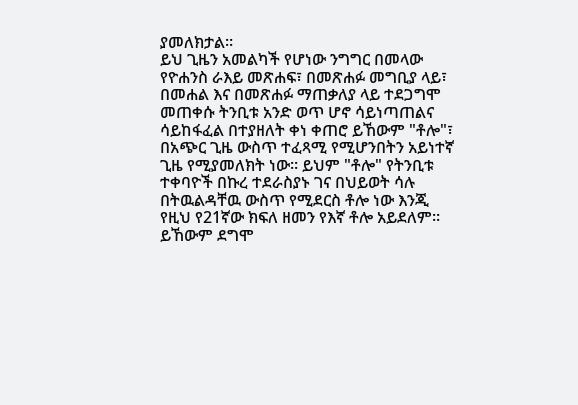ያመለክታል።
ይህ ጊዜን አመልካች የሆነው ንግግር በመላው የዮሐንስ ራእይ መጽሐፍ፣ በመጽሐፉ መግቢያ ላይ፣ በመሐል እና በመጽሐፉ ማጠቃለያ ላይ ተደጋግሞ መጠቀሱ ትንቢቱ አንድ ወጥ ሆኖ ሳይነጣጠልና ሳይከፋፈል በተያዘለት ቀነ ቀጠሮ ይኸውም "ቶሎ"፣ በአጭር ጊዜ ውስጥ ተፈጻሚ የሚሆንበትን አይነተኛ ጊዜ የሚያመለክት ነው። ይህም "ቶሎ" የትንቢቱ ተቀባዮች በኩረ ተደራስያኑ ገና በህይወት ሳሉ በትዉልዳቸዉ ውስጥ የሚደርስ ቶሎ ነው እንጂ የዚህ የ21ኛው ክፍለ ዘመን የእኛ ቶሎ አይደለም። ይኸውም ደግሞ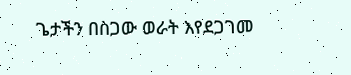ጌታችን በስጋው ወራት እየደጋገመ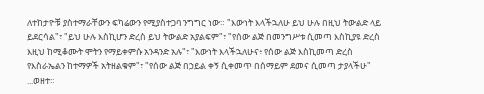ለተከታዮቹ ያስተማራቸውን ፍካሬውን የሚያስተጋባ ንግግር ነው። "እውነት እላችኋለሁ ይህ ሁሉ በዚህ ትውልድ ላይ ይደርሳል"፣ "ይህ ሁሉ እስኪሆን ድረስ ይህ ትውልድ አያልፍም"፣ "የሰው ልጅ በመንግሥቱ ሲመጣ እስኪያዩ ድረስ እዚህ ከሚቆሙት ሞትን የማይቀምሱ አንዳንድ አሉ"፣ "እውነት እላችኋለሁና፥ የሰው ልጅ እስኪመጣ ድረስ የእስራኤልን ከተማዎች አትዘልቁም"፣ "የሰው ልጅ በኃይል ቀኝ ሲቀመጥ በሰማይም ደመና ሲመጣ ታያላችሁ" ...ወዘተ።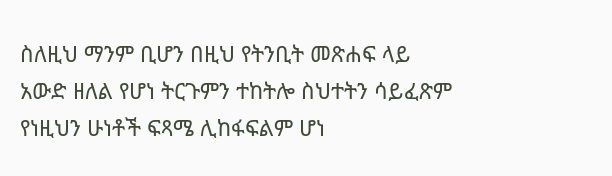ስለዚህ ማንም ቢሆን በዚህ የትንቢት መጽሐፍ ላይ አውድ ዘለል የሆነ ትርጉምን ተከትሎ ስህተትን ሳይፈጽም የነዚህን ሁነቶች ፍጻሜ ሊከፋፍልም ሆነ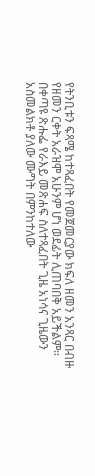የትንቢቱን ፍጻሜ ከተጻፈበት የመጀመርያው ክፍለ ዘመን አንጻር በብዙ የዘመን ርቀት አራዝሞ አሁንም ሆነ ወደፊት ሊጠባበቅ አይችልም።
በቀጣዩ ጽሑፌ የራእይ መጽሐፍ ስለተጻፈበት ጊዜ አነሳና ጊዜውን አስመልክቶ ያለው ሙግት በምንከተለው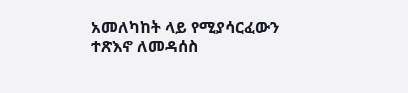አመለካከት ላይ የሚያሳርፈውን ተጽእኖ ለመዳሰስ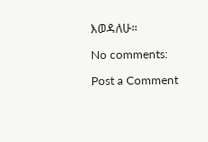እወዳለሁ።

No comments:

Post a Comment